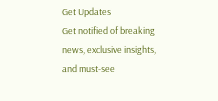Get Updates
Get notified of breaking news, exclusive insights, and must-see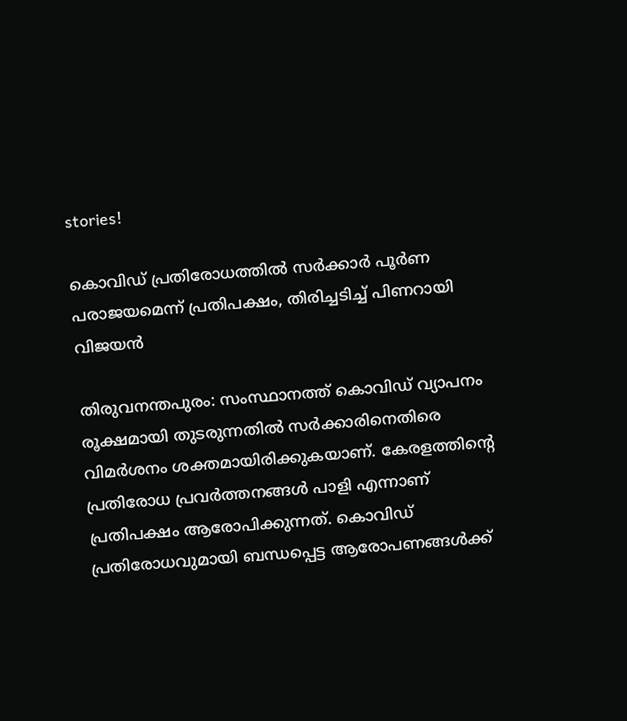stories!

കൊവിഡ് പ്രതിരോധത്തിൽ സർക്കാർ പൂർണ പരാജയമെന്ന് പ്രതിപക്ഷം, തിരിച്ചടിച്ച് പിണറായി വിജയൻ

തിരുവനന്തപുരം: സംസ്ഥാനത്ത് കൊവിഡ് വ്യാപനം രൂക്ഷമായി തുടരുന്നതില്‍ സര്‍ക്കാരിനെതിരെ വിമര്‍ശനം ശക്തമായിരിക്കുകയാണ്. കേരളത്തിന്റെ പ്രതിരോധ പ്രവര്‍ത്തനങ്ങള്‍ പാളി എന്നാണ് പ്രതിപക്ഷം ആരോപിക്കുന്നത്. കൊവിഡ് പ്രതിരോധവുമായി ബന്ധപ്പെട്ട ആരോപണങ്ങള്‍ക്ക്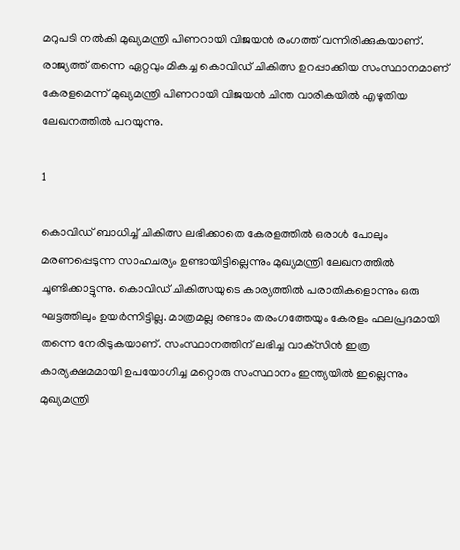മറുപടി നല്‍കി മുഖ്യമന്ത്രി പിണറായി വിജയന്‍ രംഗത്ത് വന്നിരിക്കുകയാണ്. രാജ്യത്ത് തന്നെ ഏറ്റവും മികച്ച കൊവിഡ് ചികിത്സ ഉറപ്പാക്കിയ സംസ്ഥാനമാണ് കേരളമെന്ന് മുഖ്യമന്ത്രി പിണറായി വിജയന്‍ ചിന്ത വാരികയില്‍ എഴുതിയ ലേഖനത്തില്‍ പറയുന്നു.

1

കൊവിഡ് ബാധിച്ച് ചികിത്സ ലഭിക്കാതെ കേരളത്തില്‍ ഒരാള്‍ പോലും മരണപ്പെടുന്ന സാഹചര്യം ഉണ്ടായിട്ടില്ലെന്നും മുഖ്യമന്ത്രി ലേഖനത്തില്‍ ചൂണ്ടിക്കാട്ടുന്നു. കൊവിഡ് ചികിത്സയുടെ കാര്യത്തില്‍ പരാതികളൊന്നും ഒരു ഘട്ടത്തിലും ഉയര്‍ന്നിട്ടില്ല. മാത്രമല്ല രണ്ടാം തരംഗത്തേയും കേരളം ഫലപ്രദമായി തന്നെ നേരിടുകയാണ്. സംസ്ഥാനത്തിന് ലഭിച്ച വാക്‌സിന്‍ ഇത്ര കാര്യക്ഷമമായി ഉപയോഗിച്ച മറ്റൊരു സംസ്ഥാനം ഇന്ത്യയില്‍ ഇല്ലെന്നും മുഖ്യമന്ത്രി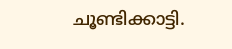ചൂണ്ടിക്കാട്ടി.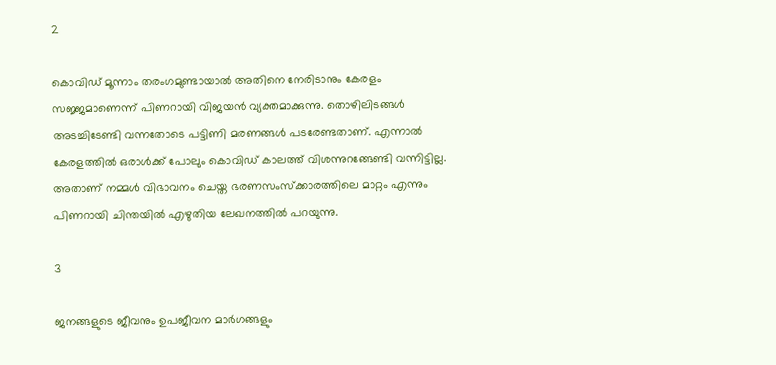2

കൊവിഡ് മൂന്നാം തരംഗമുണ്ടായാല്‍ അതിനെ നേരിടാനും കേരളം സജ്ജമാണെന്ന് പിണറായി വിജയന്‍ വ്യക്തമാക്കുന്നു. തൊഴിലിടങ്ങള്‍ അടച്ചിടേണ്ടി വന്നതോടെ പട്ടിണി മരണങ്ങള്‍ പടരേണ്ടതാണ്. എന്നാല്‍ കേരളത്തില്‍ ഒരാള്‍ക്ക് പോലും കൊവിഡ് കാലത്ത് വിശന്നുറങ്ങേണ്ടി വന്നിട്ടില്ല. അതാണ് നമ്മള്‍ വിഭാവനം ചെയ്ത ഭരണസംസ്‌ക്കാരത്തിലെ മാറ്റം എന്നും പിണറായി ചിന്തയില്‍ എഴുതിയ ലേഖനത്തില്‍ പറയുന്നു.

3

ജനങ്ങളുടെ ജീവനും ഉപജീവന മാര്‍ഗങ്ങളും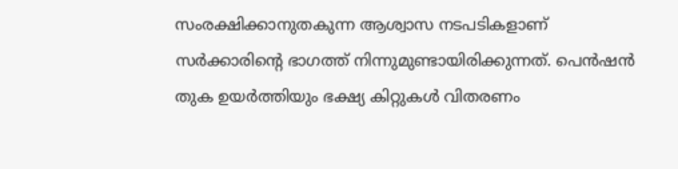സംരക്ഷിക്കാനുതകുന്ന ആശ്വാസ നടപടികളാണ് സര്‍ക്കാരിന്റെ ഭാഗത്ത് നിന്നുമുണ്ടായിരിക്കുന്നത്. പെന്‍ഷന്‍ തുക ഉയര്‍ത്തിയും ഭക്ഷ്യ കിറ്റുകള്‍ വിതരണം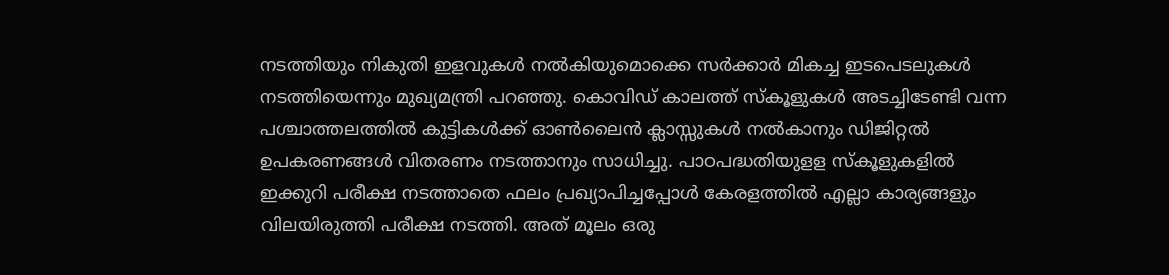നടത്തിയും നികുതി ഇളവുകള്‍ നല്‍കിയുമൊക്കെ സര്‍ക്കാര്‍ മികച്ച ഇടപെടലുകള്‍ നടത്തിയെന്നും മുഖ്യമന്ത്രി പറഞ്ഞു. കൊവിഡ് കാലത്ത് സ്‌കൂളുകള്‍ അടച്ചിടേണ്ടി വന്ന പശ്ചാത്തലത്തില്‍ കുട്ടികള്‍ക്ക് ഓണ്‍ലൈന്‍ ക്ലാസ്സുകള്‍ നല്‍കാനും ഡിജിറ്റല്‍ ഉപകരണങ്ങള്‍ വിതരണം നടത്താനും സാധിച്ചു. പാഠപദ്ധതിയുളള സ്‌കൂളുകളില്‍ ഇക്കുറി പരീക്ഷ നടത്താതെ ഫലം പ്രഖ്യാപിച്ചപ്പോള്‍ കേരളത്തില്‍ എല്ലാ കാര്യങ്ങളും വിലയിരുത്തി പരീക്ഷ നടത്തി. അത് മൂലം ഒരു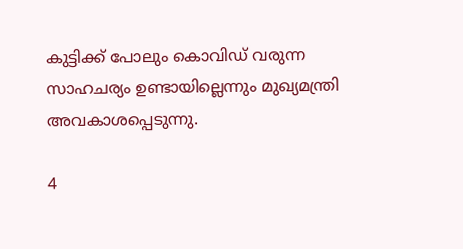കുട്ടിക്ക് പോലും കൊവിഡ് വരുന്ന സാഹചര്യം ഉണ്ടായില്ലെന്നും മുഖ്യമന്ത്രി അവകാശപ്പെടുന്നു.

4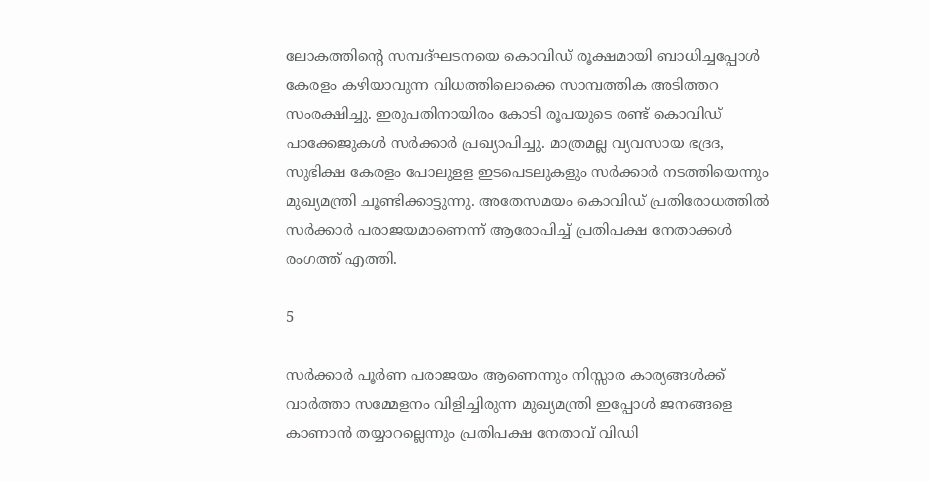ലോകത്തിന്റെ സമ്പദ്ഘടനയെ കൊവിഡ് രൂക്ഷമായി ബാധിച്ചപ്പോള്‍ കേരളം കഴിയാവുന്ന വിധത്തിലൊക്കെ സാമ്പത്തിക അടിത്തറ സംരക്ഷിച്ചു. ഇരുപതിനായിരം കോടി രൂപയുടെ രണ്ട് കൊവിഡ് പാക്കേജുകള്‍ സര്‍ക്കാര്‍ പ്രഖ്യാപിച്ചു. മാത്രമല്ല വ്യവസായ ഭദ്രദ, സുഭിക്ഷ കേരളം പോലുളള ഇടപെടലുകളും സര്‍ക്കാര്‍ നടത്തിയെന്നും മുഖ്യമന്ത്രി ചൂണ്ടിക്കാട്ടുന്നു. അതേസമയം കൊവിഡ് പ്രതിരോധത്തില്‍ സര്‍ക്കാര്‍ പരാജയമാണെന്ന് ആരോപിച്ച് പ്രതിപക്ഷ നേതാക്കള്‍ രംഗത്ത് എത്തി.

5

സര്‍ക്കാര്‍ പൂര്‍ണ പരാജയം ആണെന്നും നിസ്സാര കാര്യങ്ങള്‍ക്ക് വാര്‍ത്താ സമ്മേളനം വിളിച്ചിരുന്ന മുഖ്യമന്ത്രി ഇപ്പോള്‍ ജനങ്ങളെ കാണാന്‍ തയ്യാറല്ലെന്നും പ്രതിപക്ഷ നേതാവ് വിഡി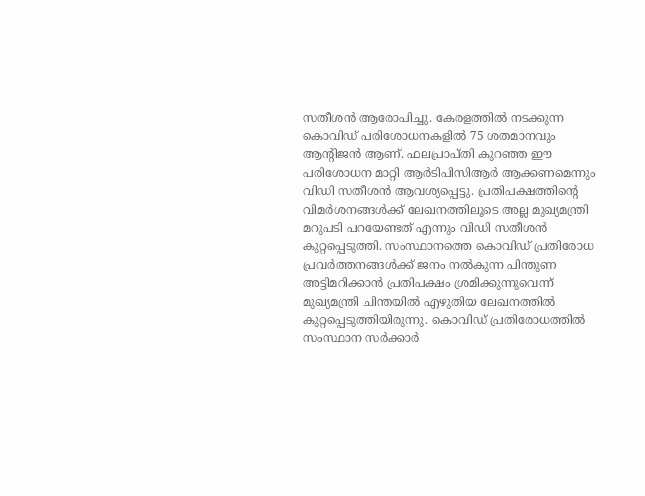സതീശന്‍ ആരോപിച്ചു. കേരളത്തില്‍ നടക്കുന്ന കൊവിഡ് പരിശോധനകളില്‍ 75 ശതമാനവും ആന്റിജന്‍ ആണ്. ഫലപ്രാപ്തി കുറഞ്ഞ ഈ പരിശോധന മാറ്റി ആര്‍ടിപിസിആര്‍ ആക്കണമെന്നും വിഡി സതീശന്‍ ആവശ്യപ്പെട്ടു. പ്രതിപക്ഷത്തിന്റെ വിമര്‍ശനങ്ങള്‍ക്ക് ലേഖനത്തിലൂടെ അല്ല മുഖ്യമന്ത്രി മറുപടി പറയേണ്ടത് എന്നും വിഡി സതീശന്‍ കുറ്റപ്പെടുത്തി. സംസ്ഥാനത്തെ കൊവിഡ് പ്രതിരോധ പ്രവര്‍ത്തനങ്ങള്‍ക്ക് ജനം നല്‍കുന്ന പിന്തുണ അട്ടിമറിക്കാന്‍ പ്രതിപക്ഷം ശ്രമിക്കുന്നുവെന്ന് മുഖ്യമന്ത്രി ചിന്തയില്‍ എഴുതിയ ലേഖനത്തില്‍ കുറ്റപ്പെടുത്തിയിരുന്നു. കൊവിഡ് പ്രതിരോധത്തില്‍ സംസ്ഥാന സര്‍ക്കാര്‍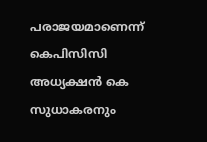പരാജയമാണെന്ന് കെപിസിസി അധ്യക്ഷന്‍ കെ സുധാകരനും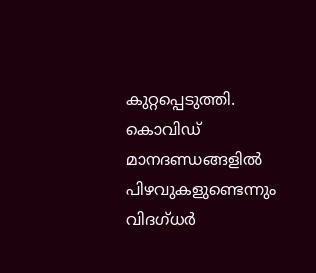കുറ്റപ്പെടുത്തി. കൊവിഡ് മാനദണ്ഡങ്ങളില്‍ പിഴവുകളുണ്ടെന്നും വിദഗ്ധര്‍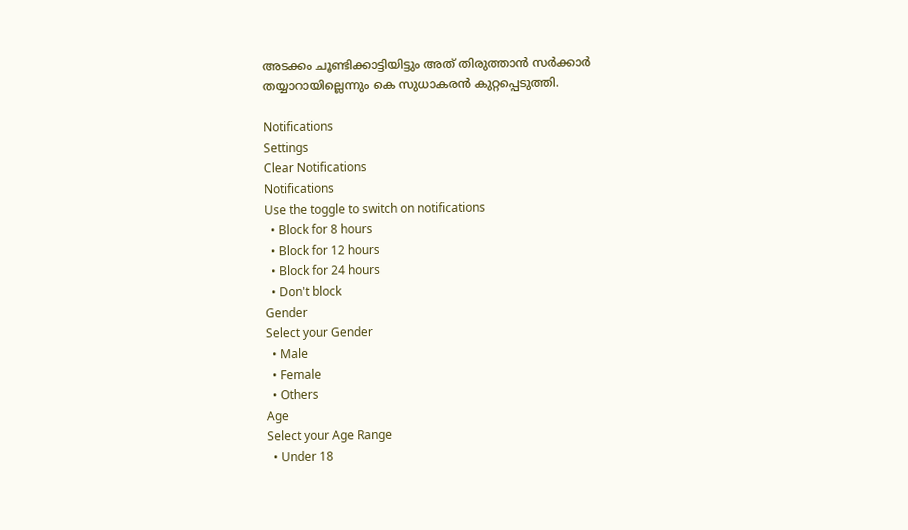അടക്കം ചൂണ്ടിക്കാട്ടിയിട്ടും അത് തിരുത്താന്‍ സര്‍ക്കാര്‍ തയ്യാറായില്ലെന്നും കെ സുധാകരന്‍ കുറ്റപ്പെടുത്തി.

Notifications
Settings
Clear Notifications
Notifications
Use the toggle to switch on notifications
  • Block for 8 hours
  • Block for 12 hours
  • Block for 24 hours
  • Don't block
Gender
Select your Gender
  • Male
  • Female
  • Others
Age
Select your Age Range
  • Under 18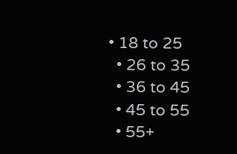• 18 to 25
  • 26 to 35
  • 36 to 45
  • 45 to 55
  • 55+